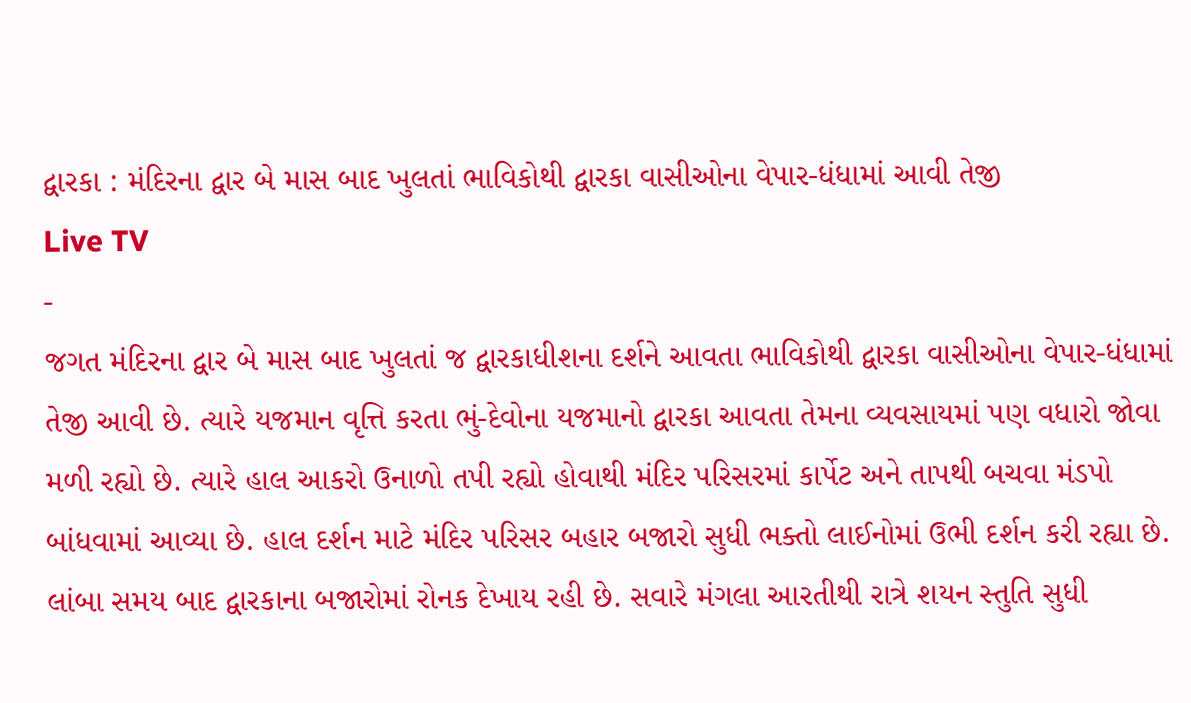દ્વારકા : મંદિરના દ્વાર બે માસ બાદ ખુલતાં ભાવિકોથી દ્વારકા વાસીઓના વેપાર-ધંધામાં આવી તેજી
Live TV
-
જગત મંદિરના દ્વાર બે માસ બાદ ખુલતાં જ દ્વારકાધીશના દર્શને આવતા ભાવિકોથી દ્વારકા વાસીઓના વેપાર-ધંધામાં તેજી આવી છે. ત્યારે યજમાન વૃત્તિ કરતા ભું-દેવોના યજમાનો દ્વારકા આવતા તેમના વ્યવસાયમાં પણ વધારો જોવા મળી રહ્યો છે. ત્યારે હાલ આકરો ઉનાળો તપી રહ્યો હોવાથી મંદિર પરિસરમાં કાર્પેટ અને તાપથી બચવા મંડપો બાંધવામાં આવ્યા છે. હાલ દર્શન માટે મંદિર પરિસર બહાર બજારો સુધી ભક્તો લાઈનોમાં ઉભી દર્શન કરી રહ્યા છે. લાંબા સમય બાદ દ્વારકાના બજારોમાં રોનક દેખાય રહી છે. સવારે મંગલા આરતીથી રાત્રે શયન સ્તુતિ સુધી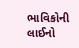ભાવિકોની લાઈનો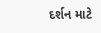દર્શન માટે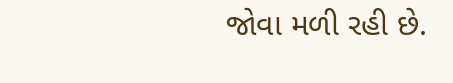જોવા મળી રહી છે.